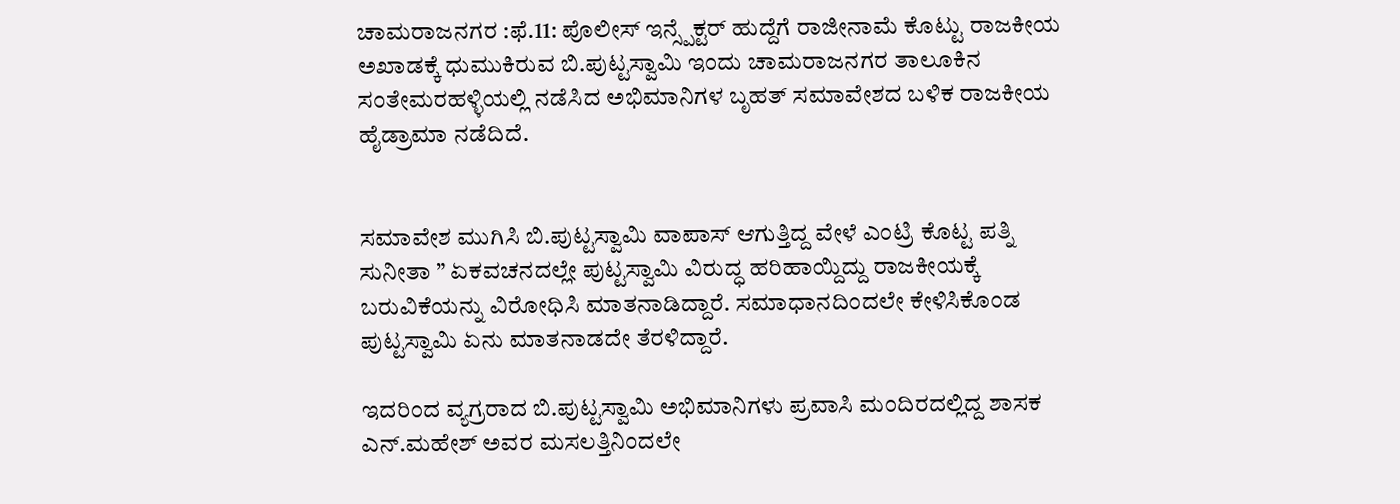ಚಾಮರಾಜನಗರ :ಫೆ.11: ಪೊಲೀಸ್ ಇನ್ಸ್ಪೆಕ್ಟರ್ ಹುದ್ದೆಗೆ ರಾಜೀನಾಮೆ ಕೊಟ್ಟು ರಾಜಕೀಯ ಅಖಾಡಕ್ಕೆ ಧುಮುಕಿರುವ ಬಿ.ಪುಟ್ಟಸ್ವಾಮಿ ಇಂದು ಚಾಮರಾಜನಗರ ತಾಲೂಕಿನ ಸಂತೇಮರಹಳ್ಳಿಯಲ್ಲಿ ನಡೆಸಿದ ಅಭಿಮಾನಿಗಳ ಬೃಹತ್ ಸಮಾವೇಶದ ಬಳಿಕ ರಾಜಕೀಯ ಹೈಡ್ರಾಮಾ ನಡೆದಿದೆ.


ಸಮಾವೇಶ ಮುಗಿಸಿ ಬಿ.ಪುಟ್ಟಸ್ವಾಮಿ ವಾಪಾಸ್ ಆಗುತ್ತಿದ್ದ ವೇಳೆ ಎಂಟ್ರಿ ಕೊಟ್ಟ ಪತ್ನಿ ಸುನೀತಾ ” ಏಕವಚನದಲ್ಲೇ ಪುಟ್ಟಸ್ವಾಮಿ ವಿರುದ್ಧ ಹರಿಹಾಯ್ದಿದ್ದು ರಾಜಕೀಯಕ್ಕೆ ಬರುವಿಕೆಯನ್ನು ವಿರೋಧಿಸಿ ಮಾತನಾಡಿದ್ದಾರೆ. ಸಮಾಧಾನದಿಂದಲೇ ಕೇಳಿಸಿಕೊಂಡ ಪುಟ್ಟಸ್ವಾಮಿ ಏನು ಮಾತನಾಡದೇ ತೆರಳಿದ್ದಾರೆ.

ಇದರಿಂದ ವ್ಯಗ್ರರಾದ ಬಿ.ಪುಟ್ಟಸ್ವಾಮಿ ಅಭಿಮಾನಿಗಳು ಪ್ರವಾಸಿ ಮಂದಿರದಲ್ಲಿದ್ದ ಶಾಸಕ ಎನ್.ಮಹೇಶ್ ಅವರ ಮಸಲತ್ತಿನಿಂದಲೇ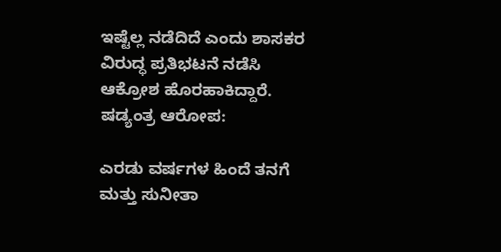ಇಷ್ಟೆಲ್ಲ ನಡೆದಿದೆ ಎಂದು ಶಾಸಕರ ವಿರುದ್ಧ ಪ್ರತಿಭಟನೆ ನಡೆಸಿ ಆಕ್ರೋಶ ಹೊರಹಾಕಿದ್ದಾರೆ.
ಷಡ್ಯಂತ್ರ ಆರೋಪ:

ಎರಡು ವರ್ಷಗಳ ಹಿಂದೆ ತನಗೆ ಮತ್ತು ಸುನೀತಾ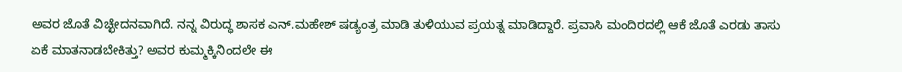ಅವರ ಜೊತೆ ವಿಚ್ಛೇದನವಾಗಿದೆ. ನನ್ನ ವಿರುದ್ಧ ಶಾಸಕ ಎನ್.ಮಹೇಶ್ ಷಡ್ಯಂತ್ರ ಮಾಡಿ ತುಳಿಯುವ ಪ್ರಯತ್ನ ಮಾಡಿದ್ದಾರೆ. ಪ್ರವಾಸಿ ಮಂದಿರದಲ್ಲಿ ಆಕೆ ಜೊತೆ ಎರಡು ತಾಸು ಏಕೆ ಮಾತನಾಡಬೇಕಿತ್ತು? ಅವರ ಕುಮ್ಮಕ್ಕಿನಿಂದಲೇ ಈ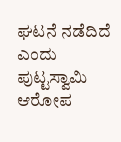ಘಟನೆ ನಡೆದಿದೆ ಎಂದು ಪುಟ್ಟಸ್ವಾಮಿ ಆರೋಪ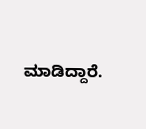ಮಾಡಿದ್ದಾರೆ.